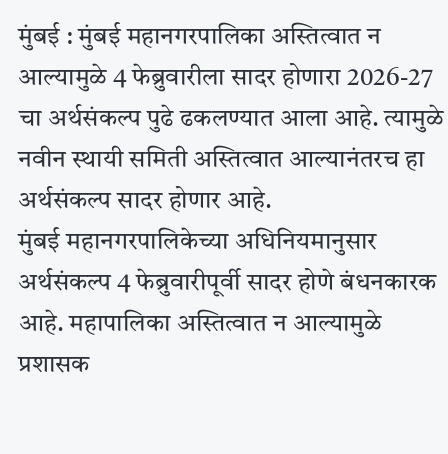मुंबई : मुंबई महानगरपालिका अस्तित्वात न आल्यामुळे 4 फेब्रुवारीला सादर होणारा 2026-27 चा अर्थसंकल्प पुढे ढकलण्यात आला आहे. त्यामुळे नवीन स्थायी समिती अस्तित्वात आल्यानंतरच हा अर्थसंकल्प सादर होणार आहे.
मुंबई महानगरपालिकेच्या अधिनियमानुसार अर्थसंकल्प 4 फेब्रुवारीपूर्वी सादर होणे बंधनकारक आहे. महापालिका अस्तित्वात न आल्यामुळे प्रशासक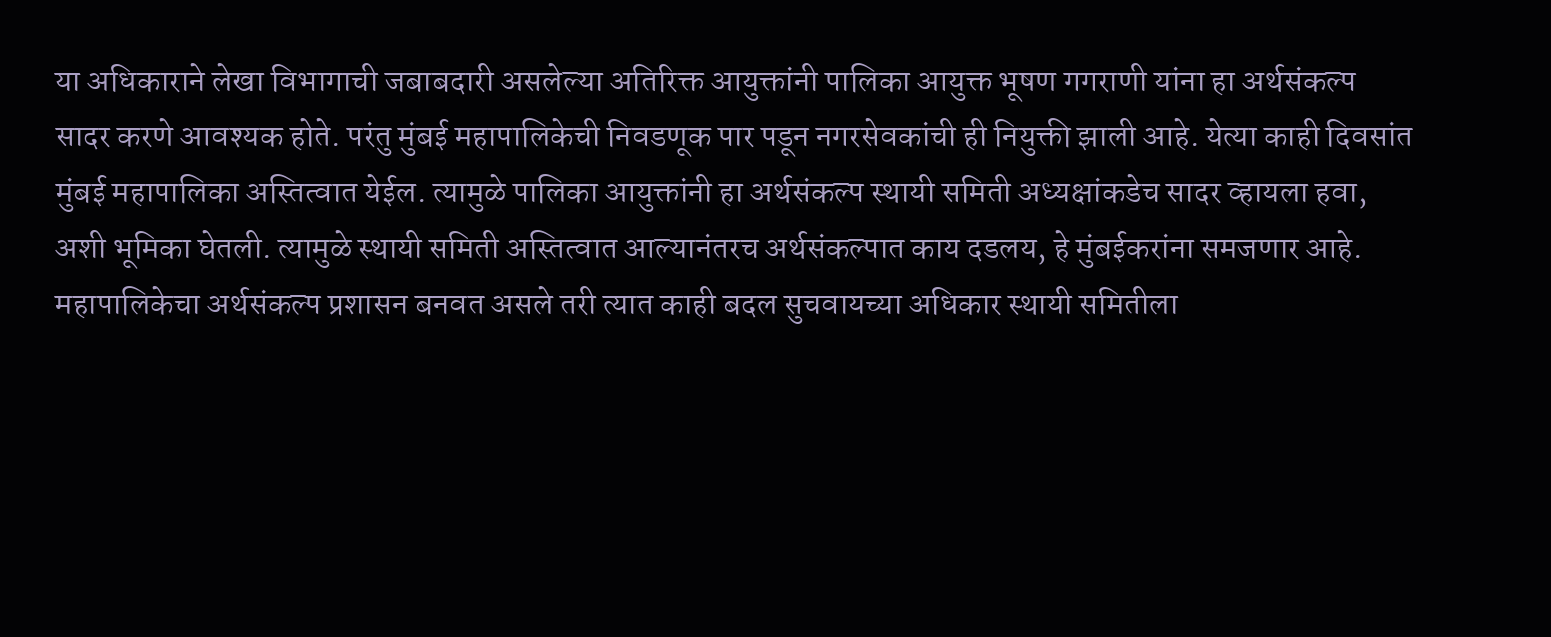या अधिकाराने लेखा विभागाची जबाबदारी असलेल्या अतिरिक्त आयुक्तांनी पालिका आयुक्त भूषण गगराणी यांना हा अर्थसंकल्प सादर करणे आवश्यक होते. परंतु मुंबई महापालिकेची निवडणूक पार पडून नगरसेवकांची ही नियुक्ती झाली आहे. येत्या काही दिवसांत मुंबई महापालिका अस्तित्वात येईल. त्यामुळे पालिका आयुक्तांनी हा अर्थसंकल्प स्थायी समिती अध्यक्षांकडेच सादर व्हायला हवा, अशी भूमिका घेतली. त्यामुळे स्थायी समिती अस्तित्वात आल्यानंतरच अर्थसंकल्पात काय दडलय, हे मुंबईकरांना समजणार आहे.
महापालिकेचा अर्थसंकल्प प्रशासन बनवत असले तरी त्यात काही बदल सुचवायच्या अधिकार स्थायी समितीला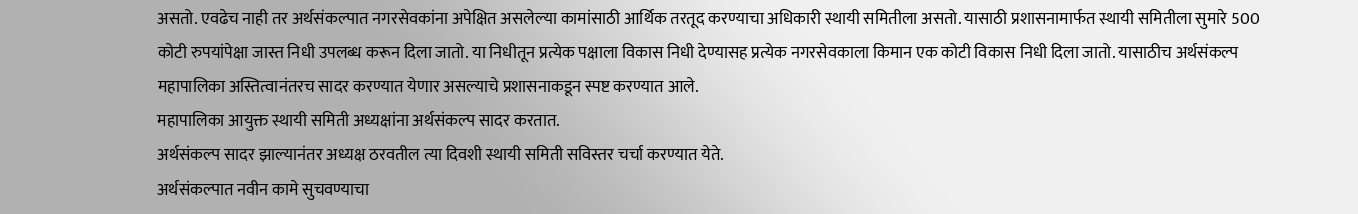असतो. एवढेच नाही तर अर्थसंकल्पात नगरसेवकांना अपेक्षित असलेल्या कामांसाठी आर्थिक तरतूद करण्याचा अधिकारी स्थायी समितीला असतो. यासाठी प्रशासनामार्फत स्थायी समितीला सुमारे 500 कोटी रुपयांपेक्षा जास्त निधी उपलब्ध करून दिला जातो. या निधीतून प्रत्येक पक्षाला विकास निधी देण्यासह प्रत्येक नगरसेवकाला किमान एक कोटी विकास निधी दिला जातो. यासाठीच अर्थसंकल्प महापालिका अस्तित्वानंतरच सादर करण्यात येणार असल्याचे प्रशासनाकडून स्पष्ट करण्यात आले.
महापालिका आयुक्त स्थायी समिती अध्यक्षांना अर्थसंकल्प सादर करतात.
अर्थसंकल्प सादर झाल्यानंतर अध्यक्ष ठरवतील त्या दिवशी स्थायी समिती सविस्तर चर्चा करण्यात येते.
अर्थसंकल्पात नवीन कामे सुचवण्याचा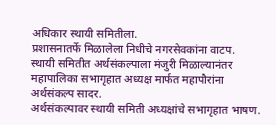अधिकार स्थायी समितीला.
प्रशासनातर्फे मिळालेला निधीचे नगरसेवकांना वाटप.
स्थायी समितीत अर्थसंकल्पाला मंजुरी मिळाल्यानंतर महापालिका सभागृहात अध्यक्ष मार्फत महापौरांना अर्थसंकल्प सादर.
अर्थसंकल्पावर स्थायी समिती अध्यक्षांचे सभागृहात भाषण.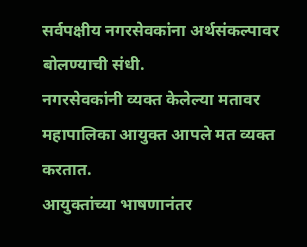सर्वपक्षीय नगरसेवकांना अर्थसंकल्पावर बोलण्याची संधी.
नगरसेवकांनी व्यक्त केलेल्या मतावर महापालिका आयुक्त आपले मत व्यक्त करतात.
आयुक्तांच्या भाषणानंतर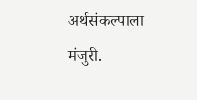अर्थसंकल्पाला मंजुरी.